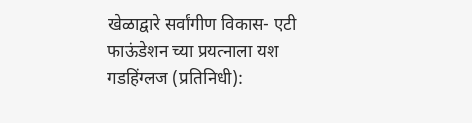खेळाद्वारे सर्वांगीण विकास- एटी फाऊंडेशन च्या प्रयत्नाला यश
गडहिंग्लज (प्रतिनिधी):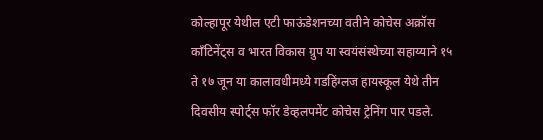कोल्हापूर येथील एटी फाऊंडेशनच्या वतीने कोचेस अक्रॉस काँटिनेंट्स व भारत विकास ग्रुप या स्वयंसंस्थेच्या सहाय्याने १५ ते १७ जून या कालावधीमध्ये गडहिंग्लज हायस्कूल येथे तीन दिवसीय स्पोर्ट्स फॉर डेव्हलपमेंट कोचेस ट्रेनिंग पार पडले.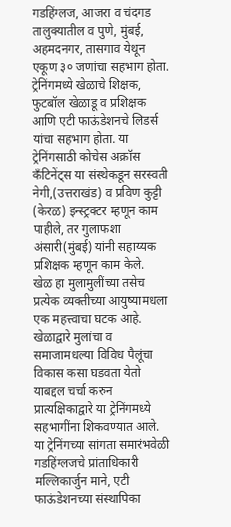गडहिंग्लज, आजरा व चंदगड तालुक्यातील व पुणे, मुंबई, अहमदनगर, तासगाव येथून एकूण ३० जणांचा सहभाग होता. ट्रेनिंगमध्ये खेळाचे शिक्षक, फुटबॉल खेळाडू व प्रशिक्षक आणि एटी फाऊंडेशनचे लिडर्स यांचा सहभाग होता. या ट्रेनिंगसाठी कोचेस अक्रॉस कँटिनेंट्स या संस्थेकडून सरस्वती नेगी,(उत्तराखंड) व प्रविण कुट्टी (केरळ) इन्स्ट्रक्टर म्हणून काम पाहीले, तर गुलाफशा अंसारी(मुंबई) यांनी सहाय्यक प्रशिक्षक म्हणून काम केले.
खेळ हा मुलामुलींच्या तसेच प्रत्येक व्यक्तीच्या आयुष्यामधला एक महत्त्वाचा घटक आहे. खेळाद्वारे मुलांचा व समाजामधल्या विविध पैलूंचा विकास कसा घडवता येतो याबद्दल चर्चा करुन प्रात्यक्षिकाद्वारे या ट्रेनिंगमध्ये सहभागींना शिकवण्यात आले.
या ट्रेनिंगच्या सांगता समारंभवेळी गडहिंग्लजचे प्रांताधिकारी मल्लिकार्जुन माने, एटी फाऊंडेशनच्या संस्थापिका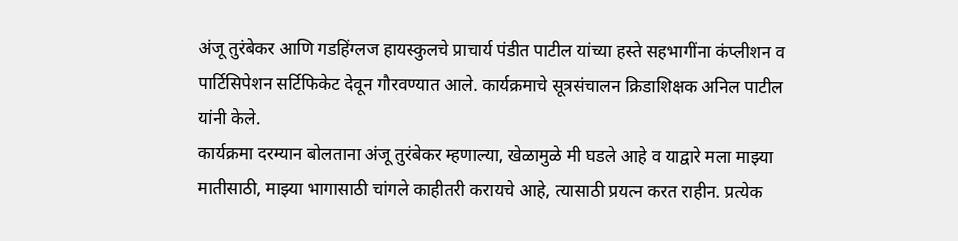अंजू तुरंबेकर आणि गडहिंग्लज हायस्कुलचे प्राचार्य पंडीत पाटील यांच्या हस्ते सहभागींना कंप्लीशन व पार्टिसिपेशन सर्टिफिकेट देवून गौरवण्यात आले. कार्यक्रमाचे सूत्रसंचालन क्रिडाशिक्षक अनिल पाटील यांनी केले.
कार्यक्रमा दरम्यान बोलताना अंजू तुरंबेकर म्हणाल्या, खेळामुळे मी घडले आहे व याद्वारे मला माझ्या मातीसाठी, माझ्या भागासाठी चांगले काहीतरी करायचे आहे, त्यासाठी प्रयत्न करत राहीन. प्रत्येक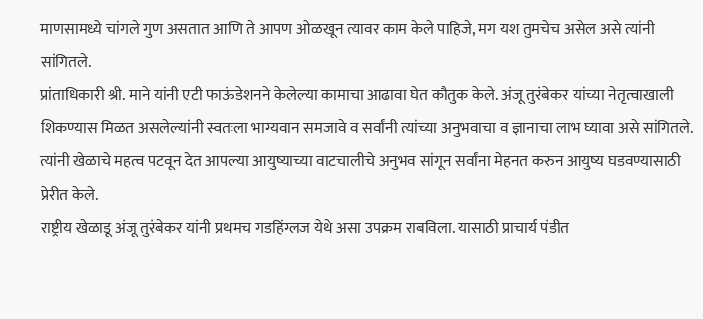माणसामध्ये चांगले गुण असतात आणि ते आपण ओळखून त्यावर काम केले पाहिजे, मग यश तुमचेच असेल असे त्यांनी सांगितले.
प्रांताधिकारी श्री. माने यांनी एटी फाऊंडेशनने केलेल्या कामाचा आढावा घेत कौतुक केले. अंजू तुरंबेकर यांच्या नेतृत्वाखाली शिकण्यास मिळत असलेल्यांनी स्वतःला भाग्यवान समजावे व सर्वांनी त्यांच्या अनुभवाचा व ज्ञानाचा लाभ घ्यावा असे सांगितले. त्यांनी खेळाचे महत्व पटवून देत आपल्या आयुष्याच्या वाटचालीचे अनुभव सांगून सर्वांना मेहनत करुन आयुष्य घडवण्यासाठी प्रेरीत केले.
राष्ट्रीय खेळाडू अंजू तुरंबेकर यांनी प्रथमच गडहिंग्लज येथे असा उपक्रम राबविला. यासाठी प्राचार्य पंडीत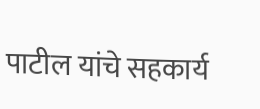पाटील यांचे सहकार्य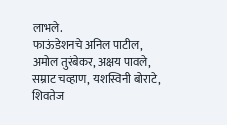लाभले.
फाऊंडेशनचे अनिल पाटील, अमोल तुरंबेकर, अक्षय पावले, सम्राट चव्हाण, यशस्विनी बोराटे, शिवतेज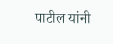पाटील यांनी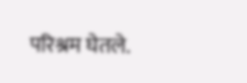परिश्रम घेतले.